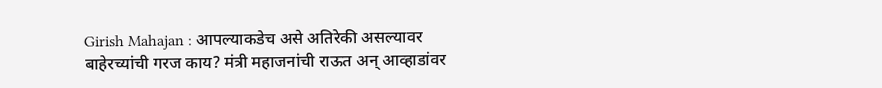Girish Mahajan : आपल्याकडेच असे अतिरेकी असल्यावर बाहेरच्यांची गरज काय? मंत्री महाजनांची राऊत अन् आव्हाडांवर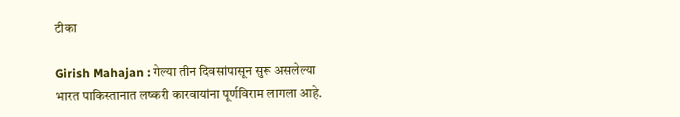टीका

Girish Mahajan : गेल्या तीन दिवसांपासून सुरू असलेल्या भारत पाकिस्तानात लष्करी कारवायांना पूर्णविराम लागला आहे.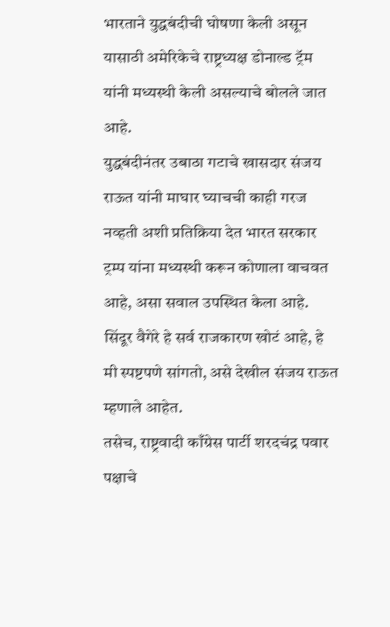भारताने युद्धबंदीची घोषणा केली असून यासाठी अमेरिकेचे राष्ट्रध्यक्ष डोनाल्ड ट्रॅम यांनी मध्यस्थी केली असल्याचे बोलले जात आहे.
युद्धबंदीनंतर उबाठा गटाचे खासदार संजय राऊत यांनी माघार घ्याचची काही गरज नव्हती अशी प्रतिक्रिया देत भारत सरकार ट्रम्प यांना मध्यस्थी करून कोणाला वाचवत आहे, असा सवाल उपस्थित केला आहे. सिंदूर वैगेरे हे सर्व राजकारण खोटं आहे, हे मी स्पष्टपणे सांगतो, असे देखील संजय राऊत म्हणाले आहेत.
तसेच, राष्ट्रवादी काँग्रेस पार्टी शरदचंद्र पवार पक्षाचे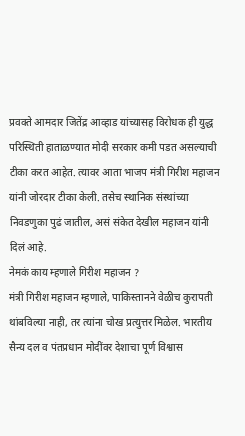प्रवक्ते आमदार जितेंद्र आव्हाड यांच्यासह विरोधक ही युद्ध परिस्थिती हाताळण्यात मोदी सरकार कमी पडत असल्याची टीका करत आहेत. त्यावर आता भाजप मंत्री गिरीश महाजन यांनी जोरदार टीका केली. तसेच स्थानिक संस्थांच्या निवडणुका पुढं जातील, असं संकेत देखील महाजन यांनी दिलं आहे.
नेमकं काय म्हणाले गिरीश महाजन ?
मंत्री गिरीश महाजन म्हणाले, पाकिस्तानने वेळीच कुरापती थांबविल्या नाही, तर त्यांना चोख प्रत्युत्तर मिळेल. भारतीय सैन्य दल व पंतप्रधान मोदींवर देशाचा पूर्ण विश्वास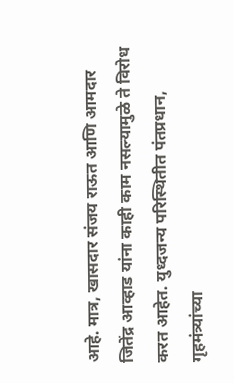आहे. मात्र, खासदार संजय राऊत आणि आमदार जितेंद्र आव्हाड यांना काही काम नसल्यामुळे ते विरोध करत आहेत. युध्दजन्य परिस्थितीत पंतप्रधान, गृहमंत्र्यांच्या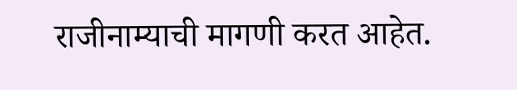राजीनाम्याची मागणी करत आहेत.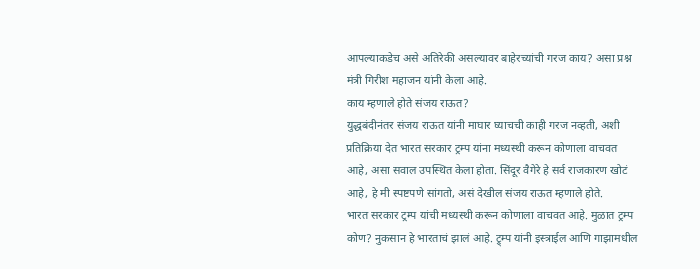आपल्याकडेच असे अतिरेकी असल्यावर बाहेरच्यांची गरज काय? असा प्रश्न मंत्री गिरीश महाजन यांनी केला आहे.
काय म्हणाले होते संजय राऊत?
युद्धबंदीनंतर संजय राऊत यांनी माघार घ्याचची काही गरज नव्हती, अशी प्रतिक्रिया देत भारत सरकार ट्रम्प यांना मध्यस्थी करून कोणाला वाचवत आहे, असा सवाल उपस्थित केला होता. सिंदूर वैगेरे हे सर्व राजकारण खोटं आहे, हे मी स्पष्टपणे सांगतो, असं देखील संजय राऊत म्हणाले होते.
भारत सरकार ट्रम्प यांची मध्यस्थी करून कोणाला वाचवत आहे. मुळात ट्रम्प कोण? नुकसान हे भारताचं झालं आहे. ट्र्म्प यांनी इस्त्राईल आणि गाझामधील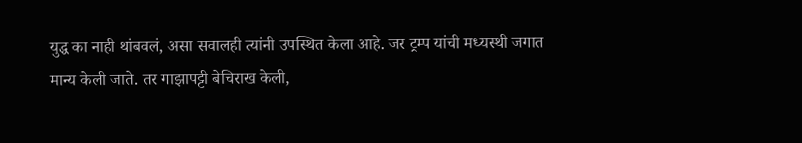युद्ध का नाही थांबवलं, असा सवालही त्यांनी उपस्थित केला आहे. जर ट्रम्प यांची मध्यस्थी जगात मान्य केली जाते. तर गाझापट्टी बेचिराख केली,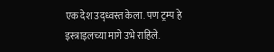एक देश उद्ध्वस्त केला. पण ट्रम्प हे इस्त्राइलच्या मागे उभे राहिले.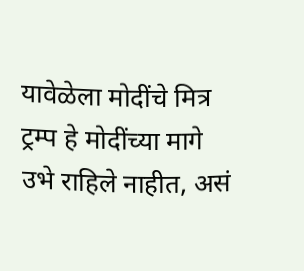यावेळेला मोदींचे मित्र ट्रम्प हे मोदींच्या मागे उभे राहिले नाहीत, असं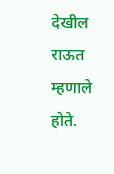देखील राऊत म्हणाले होते.